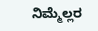ನಿಮ್ಮೆಲ್ಲರ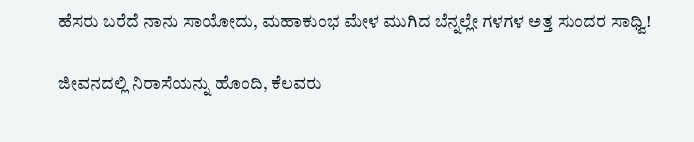ಹೆಸರು ಬರೆದೆ ನಾನು ಸಾಯೋದು, ಮಹಾಕುಂಭ ಮೇಳ ಮುಗಿದ ಬೆನ್ನಲ್ಲೇ ಗಳಗಳ ಅತ್ತ ಸುಂದರ ಸಾಧ್ವಿ!

ಜೀವನದಲ್ಲಿ ನಿರಾಸೆಯನ್ನು ಹೊಂದಿ, ಕೆಲವರು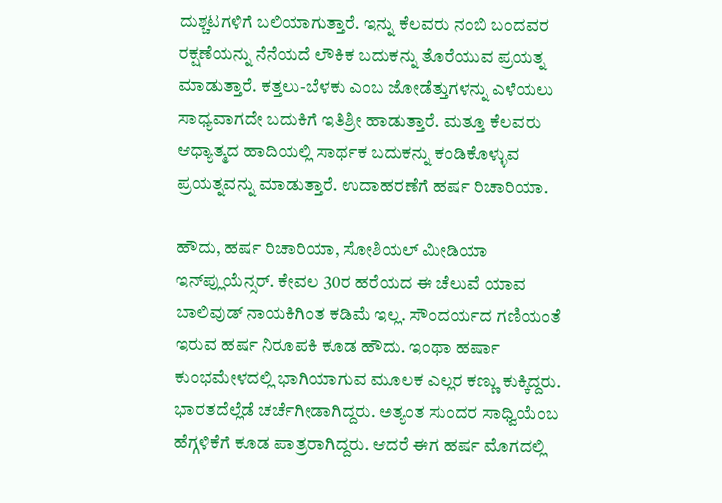ದುಶ್ಚಟಗಳಿಗೆ ಬಲಿಯಾಗುತ್ತಾರೆ. ಇನ್ನು ಕೆಲವರು ನಂಬಿ ಬಂದವರ ರಕ್ಷಣೆಯನ್ನು ನೆನೆಯದೆ ಲೌಕಿಕ ಬದುಕನ್ನು ತೊರೆಯುವ ಪ್ರಯತ್ನ ಮಾಡುತ್ತಾರೆ. ಕತ್ತಲು-ಬೆಳಕು ಎಂಬ ಜೋಡೆತ್ತುಗಳನ್ನು ಎಳೆಯಲು ಸಾಧ್ಯವಾಗದೇ ಬದುಕಿಗೆ ಇತಿಶ್ರೀ ಹಾಡುತ್ತಾರೆ. ಮತ್ತೂ ಕೆಲವರು ಆಧ್ಯಾತ್ಮದ ಹಾದಿಯಲ್ಲಿ ಸಾರ್ಥಕ ಬದುಕನ್ನು ಕಂಡಿಕೊಳ್ಳುವ ಪ್ರಯತ್ನವನ್ನು ಮಾಡುತ್ತಾರೆ. ಉದಾಹರಣೆಗೆ ಹರ್ಷ ರಿಚಾರಿಯಾ.

ಹೌದು, ಹರ್ಷ ರಿಚಾರಿಯಾ, ಸೋಶಿಯಲ್ ಮೀಡಿಯಾ ಇನ್‌ಪ್ಲುಯೆನ್ಸರ್. ಕೇವಲ 30ರ ಹರೆಯದ ಈ ಚೆಲುವೆ ಯಾವ ಬಾಲಿವುಡ್ ನಾಯಕಿಗಿಂತ ಕಡಿಮೆ ಇಲ್ಲ. ಸೌಂದರ್ಯದ ಗಣಿಯಂತೆ ಇರುವ ಹರ್ಷ ನಿರೂಪಕಿ ಕೂಡ ಹೌದು. ಇಂಥಾ ಹರ್ಷಾ ಕುಂಭಮೇಳದಲ್ಲಿ ಭಾಗಿಯಾಗುವ ಮೂಲಕ ಎಲ್ಲರ ಕಣ್ಣು ಕುಕ್ಕಿದ್ದರು. ಭಾರತದೆಲ್ಲೆಡೆ ಚರ್ಚೆಗೀಡಾಗಿದ್ದರು. ಅತ್ಯಂತ ಸುಂದರ ಸಾಧ್ವಿಯೆಂಬ ಹೆಗ್ಗಳಿಕೆಗೆ ಕೂಡ ಪಾತ್ರರಾಗಿದ್ದರು. ಆದರೆ ಈಗ ಹರ್ಷ ಮೊಗದಲ್ಲಿ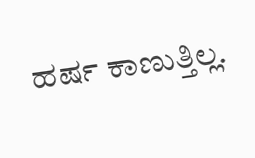ಹರ್ಷ ಕಾಣುತ್ತಿಲ್ಲ.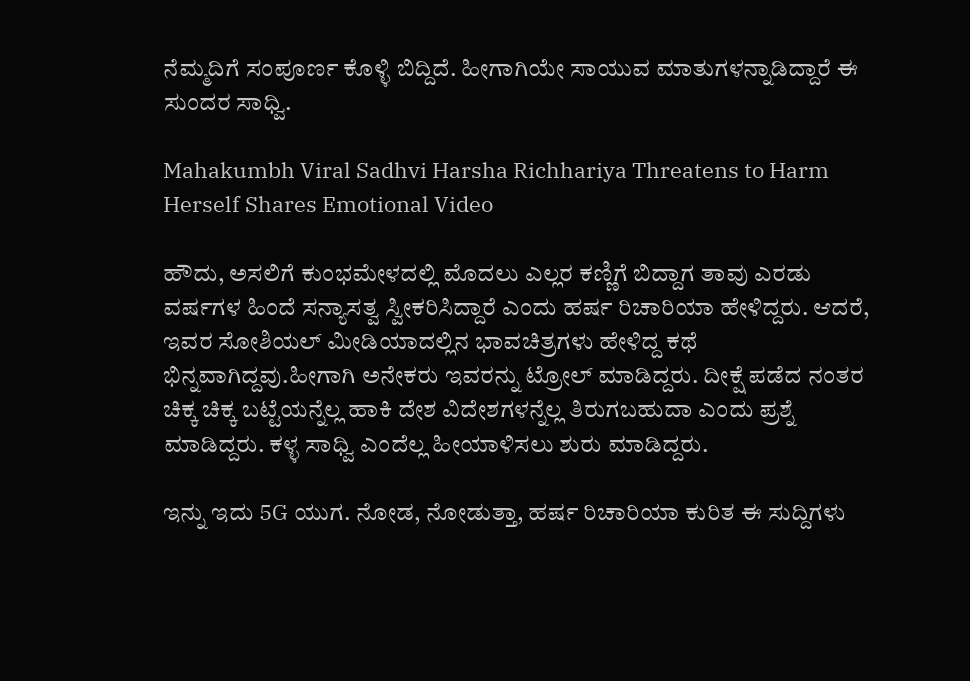ನೆಮ್ಮದಿಗೆ ಸಂಪೂರ್ಣ ಕೊಳ್ಳಿ ಬಿದ್ದಿದೆ. ಹೀಗಾಗಿಯೇ ಸಾಯುವ ಮಾತುಗಳನ್ನಾಡಿದ್ದಾರೆ ಈ ಸುಂದರ ಸಾಧ್ವಿ.

Mahakumbh Viral Sadhvi Harsha Richhariya Threatens to Harm Herself Shares Emotional Video

ಹೌದು, ಅಸಲಿಗೆ ಕುಂಭಮೇಳದಲ್ಲಿ ಮೊದಲು ಎಲ್ಲರ ಕಣ್ಣಿಗೆ ಬಿದ್ದಾಗ ತಾವು ಎರಡು ವರ್ಷಗಳ ಹಿಂದೆ ಸನ್ಯಾಸತ್ವ ಸ್ವೀಕರಿಸಿದ್ದಾರೆ ಎಂದು ಹರ್ಷ ರಿಚಾರಿಯಾ ಹೇಳಿದ್ದರು. ಆದರೆ, ಇವರ ಸೋಶಿಯಲ್ ಮೀಡಿಯಾದಲ್ಲಿನ ಭಾವಚಿತ್ರಗಳು ಹೇಳಿದ್ದ ಕಥೆ ಭಿನ್ನವಾಗಿದ್ದವು.ಹೀಗಾಗಿ ಅನೇಕರು ಇವರನ್ನು ಟ್ರೋಲ್ ಮಾಡಿದ್ದರು. ದೀಕ್ಷೆ ಪಡೆದ ನಂತರ ಚಿಕ್ಕ ಚಿಕ್ಕ ಬಟ್ಟೆಯನ್ನೆಲ್ಲ ಹಾಕಿ ದೇಶ ವಿದೇಶಗಳನ್ನೆಲ್ಲ ತಿರುಗಬಹುದಾ ಎಂದು ಪ್ರಶ್ನೆ ಮಾಡಿದ್ದರು. ಕಳ್ಳ ಸಾಧ್ವಿ ಎಂದೆಲ್ಲ ಹೀಯಾಳಿಸಲು ಶುರು ಮಾಡಿದ್ದರು.

ಇನ್ನು ಇದು 5G ಯುಗ. ನೋಡ, ನೋಡುತ್ತಾ, ಹರ್ಷ ರಿಚಾರಿಯಾ ಕುರಿತ ಈ ಸುದ್ದಿಗಳು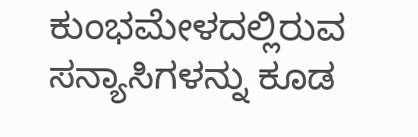ಕುಂಭಮೇಳದಲ್ಲಿರುವ ಸನ್ಯಾಸಿಗಳನ್ನು ಕೂಡ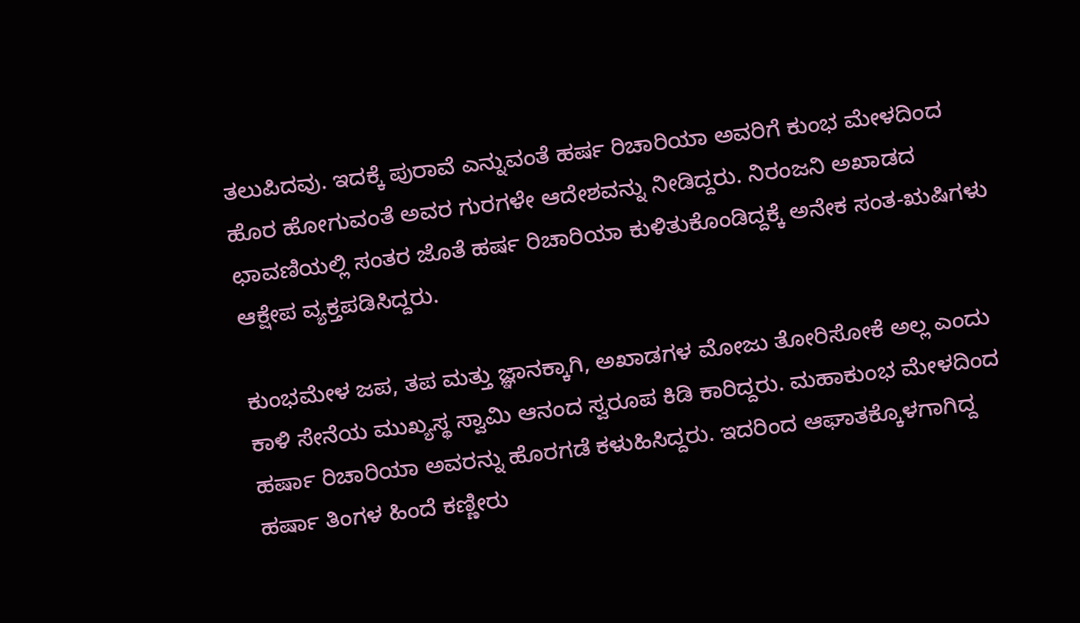ತಲುಪಿದವು. ಇದಕ್ಕೆ ಪುರಾವೆ ಎನ್ನುವಂತೆ ಹರ್ಷ ರಿಚಾರಿಯಾ ಅವರಿಗೆ ಕುಂಭ ಮೇಳದಿಂದ ಹೊರ ಹೋಗುವಂತೆ ಅವರ ಗುರಗಳೇ ಆದೇಶವನ್ನು ನೀಡಿದ್ದರು. ನಿರಂಜನಿ ಅಖಾಡದ ಛಾವಣಿಯಲ್ಲಿ ಸಂತರ ಜೊತೆ ಹರ್ಷ ರಿಚಾರಿಯಾ ಕುಳಿತುಕೊಂಡಿದ್ದಕ್ಕೆ ಅನೇಕ ಸಂತ-ಋಷಿಗಳು ಆಕ್ಷೇಪ ವ್ಯಕ್ತಪಡಿಸಿದ್ದರು.

ಕುಂಭಮೇಳ ಜಪ, ತಪ ಮತ್ತು ಜ್ಞಾನಕ್ಕಾಗಿ, ಅಖಾಡಗಳ ಮೋಜು ತೋರಿಸೋಕೆ ಅಲ್ಲ ಎಂದು ಕಾಳಿ ಸೇನೆಯ ಮುಖ್ಯಸ್ಥ ಸ್ವಾಮಿ ಆನಂದ ಸ್ವರೂಪ ಕಿಡಿ ಕಾರಿದ್ದರು. ಮಹಾಕುಂಭ ಮೇಳದಿಂದ ಹರ್ಷಾ ರಿಚಾರಿಯಾ ಅವರನ್ನು ಹೊರಗಡೆ ಕಳುಹಿಸಿದ್ದರು. ಇದರಿಂದ ಆಘಾತಕ್ಕೊಳಗಾಗಿದ್ದ ಹರ್ಷಾ ತಿಂಗಳ ಹಿಂದೆ ಕಣ್ಣೀರು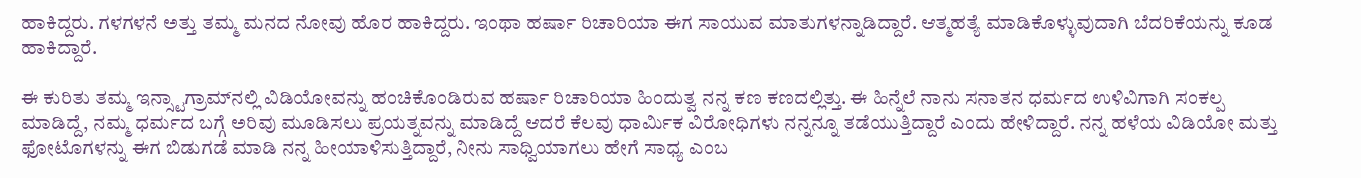ಹಾಕಿದ್ದರು. ಗಳಗಳನೆ ಅತ್ತು ತಮ್ಮ ಮನದ ನೋವು ಹೊರ ಹಾಕಿದ್ದರು. ಇಂಥಾ ಹರ್ಷಾ ರಿಚಾರಿಯಾ ಈಗ ಸಾಯುವ ಮಾತುಗಳನ್ನಾಡಿದ್ದಾರೆ. ಆತ್ಮಹತ್ಯೆ ಮಾಡಿಕೊಳ್ಳುವುದಾಗಿ ಬೆದರಿಕೆಯನ್ನು ಕೂಡ ಹಾಕಿದ್ದಾರೆ.

ಈ ಕುರಿತು ತಮ್ಮ ಇನ್ಸ್ಟಾಗ್ರಾಮ್‌ನಲ್ಲಿ ವಿಡಿಯೋವನ್ನು ಹಂಚಿಕೊಂಡಿರುವ ಹರ್ಷಾ ರಿಚಾರಿಯಾ ಹಿಂದುತ್ವ ನನ್ನ ಕಣ ಕಣದಲ್ಲಿತ್ತು. ಈ ಹಿನ್ನೆಲೆ ನಾನು ಸನಾತನ ಧರ್ಮದ ಉಳಿವಿಗಾಗಿ ಸಂಕಲ್ಪ ಮಾಡಿದ್ದೆ, ನಮ್ಮ ಧರ್ಮದ ಬಗ್ಗೆ ಅರಿವು ಮೂಡಿಸಲು ಪ್ರಯತ್ನವನ್ನು ಮಾಡಿದ್ದೆ ಆದರೆ ಕೆಲವು ಧಾರ್ಮಿಕ ವಿರೋಧಿಗಳು ನನ್ನನ್ನೂ ತಡೆಯುತ್ತಿದ್ದಾರೆ ಎಂದು ಹೇಳಿದ್ದಾರೆ. ನನ್ನ ಹಳೆಯ ವಿಡಿಯೋ ಮತ್ತು ಫೋಟೊಗಳನ್ನು ಈಗ ಬಿಡುಗಡೆ ಮಾಡಿ ನನ್ನ ಹೀಯಾಳಿಸುತ್ತಿದ್ದಾರೆ, ನೀನು ಸಾಧ್ವಿಯಾಗಲು ಹೇಗೆ ಸಾಧ್ಯ ಎಂಬ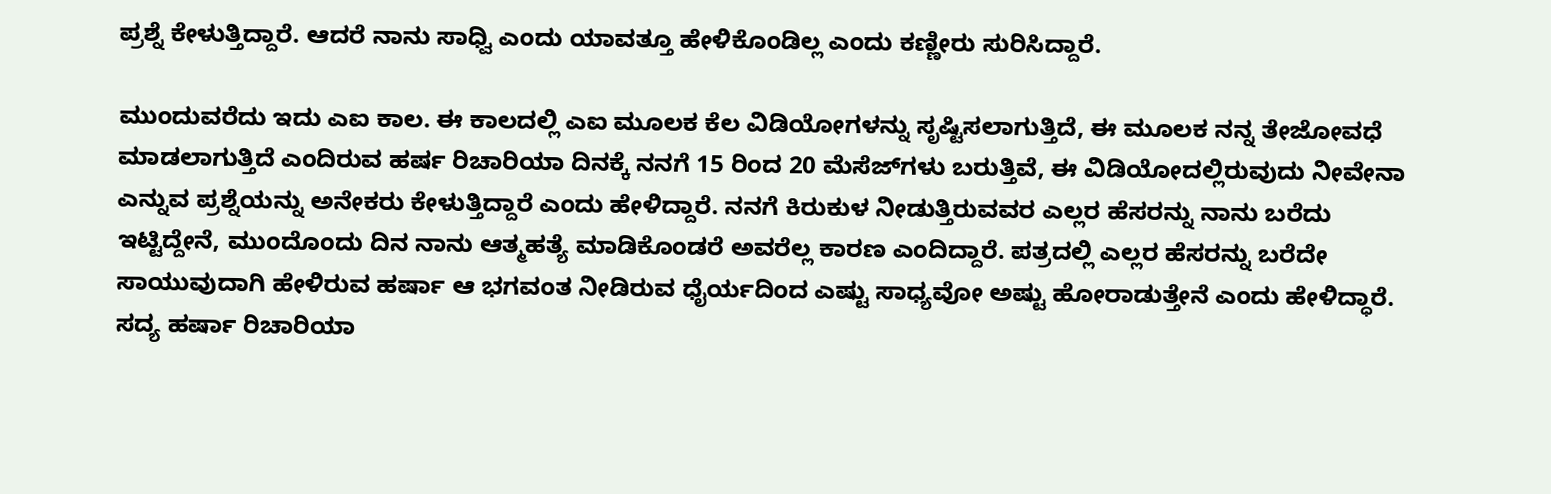ಪ್ರಶ್ನೆ ಕೇಳುತ್ತಿದ್ದಾರೆ. ಆದರೆ ನಾನು ಸಾಧ್ವಿ ಎಂದು ಯಾವತ್ತೂ ಹೇಳಿಕೊಂಡಿಲ್ಲ ಎಂದು ಕಣ್ಣೀರು ಸುರಿಸಿದ್ದಾರೆ.

ಮುಂದುವರೆದು ಇದು ಎಐ ಕಾಲ. ಈ ಕಾಲದಲ್ಲಿ ಎಐ ಮೂಲಕ ಕೆಲ ವಿಡಿಯೋಗಳನ್ನು ಸೃಷ್ಟಿಸಲಾಗುತ್ತಿದೆ, ಈ ಮೂಲಕ ನನ್ನ ತೇಜೋವಧೆ ಮಾಡಲಾಗುತ್ತಿದೆ ಎಂದಿರುವ ಹರ್ಷ ರಿಚಾರಿಯಾ ದಿನಕ್ಕೆ ನನಗೆ 15 ರಿಂದ 20 ಮೆಸೆಜ್‌ಗಳು ಬರುತ್ತಿವೆ, ಈ ವಿಡಿಯೋದಲ್ಲಿರುವುದು ನೀವೇನಾ ಎನ್ನುವ ಪ್ರಶ್ನೆಯನ್ನು ಅನೇಕರು ಕೇಳುತ್ತಿದ್ದಾರೆ ಎಂದು ಹೇಳಿದ್ದಾರೆ. ನನಗೆ ಕಿರುಕುಳ ನೀಡುತ್ತಿರುವವರ ಎಲ್ಲರ ಹೆಸರನ್ನು ನಾನು ಬರೆದು ಇಟ್ಟಿದ್ದೇನೆ, ಮುಂದೊಂದು ದಿನ ನಾನು ಆತ್ಮಹತ್ಯೆ ಮಾಡಿಕೊಂಡರೆ ಅವರೆಲ್ಲ ಕಾರಣ ಎಂದಿದ್ದಾರೆ. ಪತ್ರದಲ್ಲಿ ಎಲ್ಲರ ಹೆಸರನ್ನು ಬರೆದೇ ಸಾಯುವುದಾಗಿ ಹೇಳಿರುವ ಹರ್ಷಾ ಆ ಭಗವಂತ ನೀಡಿರುವ ಧೈರ್ಯದಿಂದ ಎಷ್ಟು ಸಾಧ್ಯವೋ ಅಷ್ಟು ಹೋರಾಡುತ್ತೇನೆ ಎಂದು ಹೇಳಿದ್ಧಾರೆ. ಸದ್ಯ ಹರ್ಷಾ ರಿಚಾರಿಯಾ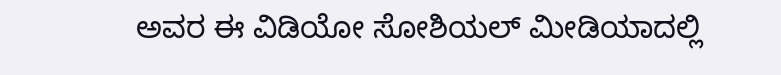ಅವರ ಈ ವಿಡಿಯೋ ಸೋಶಿಯಲ್ ಮೀಡಿಯಾದಲ್ಲಿ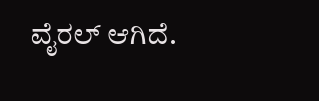ವೈರಲ್ ಆಗಿದೆ.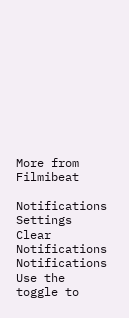More from Filmibeat

Notifications
Settings
Clear Notifications
Notifications
Use the toggle to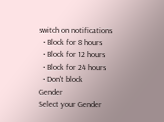switch on notifications
  • Block for 8 hours
  • Block for 12 hours
  • Block for 24 hours
  • Don't block
Gender
Select your Gender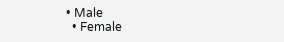• Male
  • Female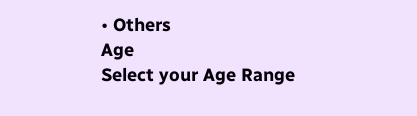• Others
Age
Select your Age Range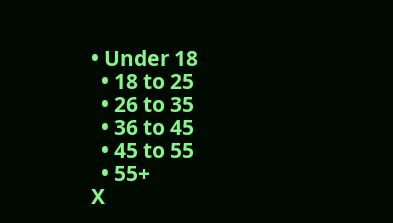• Under 18
  • 18 to 25
  • 26 to 35
  • 36 to 45
  • 45 to 55
  • 55+
X